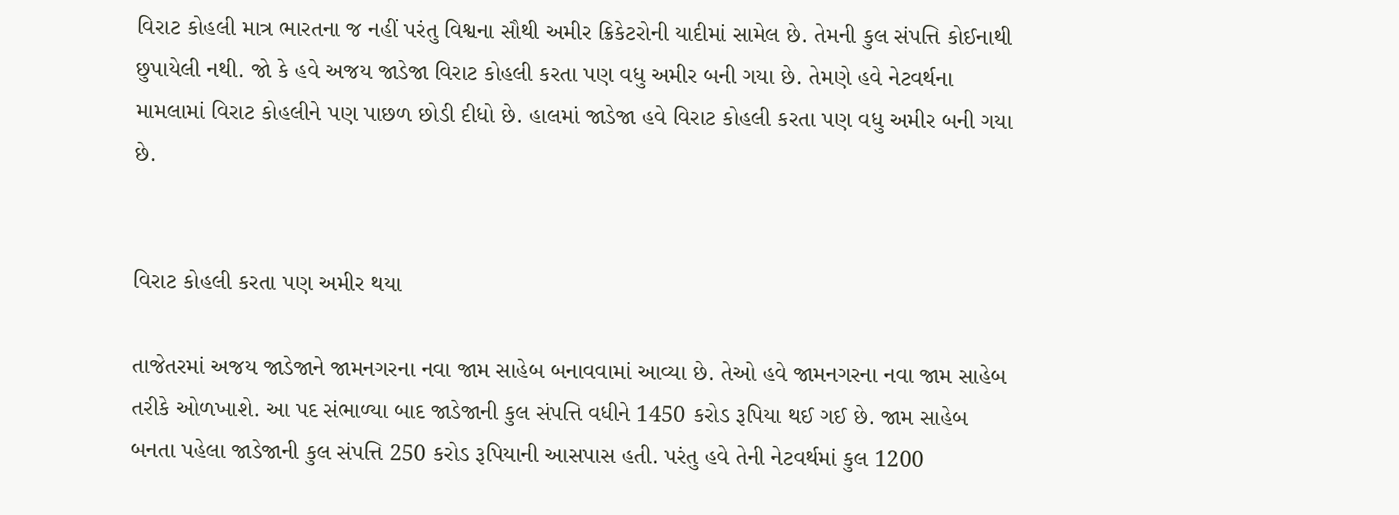વિરાટ કોહલી માત્ર ભારતના જ નહીં પરંતુ વિશ્વના સૌથી અમીર ક્રિકેટરોની યાદીમાં સામેલ છે. તેમની કુલ સંપત્તિ કોઈનાથી છુપાયેલી નથી. જો કે હવે અજય જાડેજા વિરાટ કોહલી કરતા પણ વધુ અમીર બની ગયા છે. તેમણે હવે નેટવર્થના મામલામાં વિરાટ કોહલીને પણ પાછળ છોડી દીધો છે. હાલમાં જાડેજા હવે વિરાટ કોહલી કરતા પણ વધુ અમીર બની ગયા છે.


વિરાટ કોહલી કરતા પણ અમીર થયા

તાજેતરમાં અજય જાડેજાને જામનગરના નવા જામ સાહેબ બનાવવામાં આવ્યા છે. તેઓ હવે જામનગરના નવા જામ સાહેબ તરીકે ઓળખાશે. આ પદ સંભાળ્યા બાદ જાડેજાની કુલ સંપત્તિ વધીને 1450 કરોડ રૂપિયા થઈ ગઈ છે. જામ સાહેબ બનતા પહેલા જાડેજાની કુલ સંપત્તિ 250 કરોડ રૂપિયાની આસપાસ હતી. પરંતુ હવે તેની નેટવર્થમાં કુલ 1200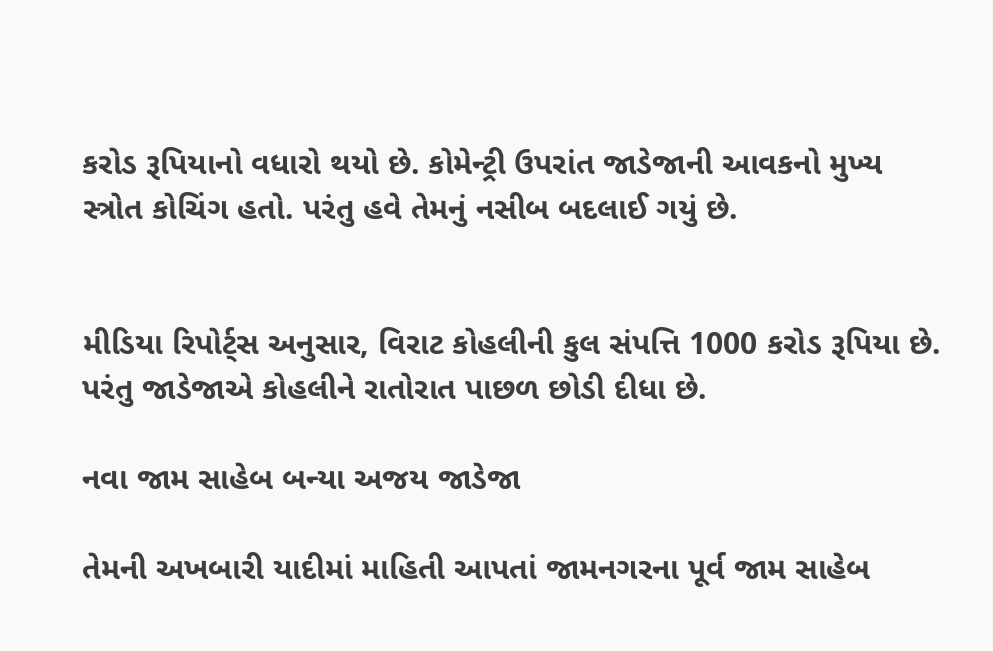કરોડ રૂપિયાનો વધારો થયો છે. કોમેન્ટ્રી ઉપરાંત જાડેજાની આવકનો મુખ્ય સ્ત્રોત કોચિંગ હતો. પરંતુ હવે તેમનું નસીબ બદલાઈ ગયું છે.


મીડિયા રિપોર્ટ્સ અનુસાર, વિરાટ કોહલીની કુલ સંપત્તિ 1000 કરોડ રૂપિયા છે. પરંતુ જાડેજાએ કોહલીને રાતોરાત પાછળ છોડી દીધા છે.

નવા જામ સાહેબ બન્યા અજય જાડેજા

તેમની અખબારી યાદીમાં માહિતી આપતાં જામનગરના પૂર્વ જામ સાહેબ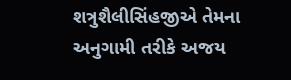શત્રુશૈલીસિંહજીએ તેમના અનુગામી તરીકે અજય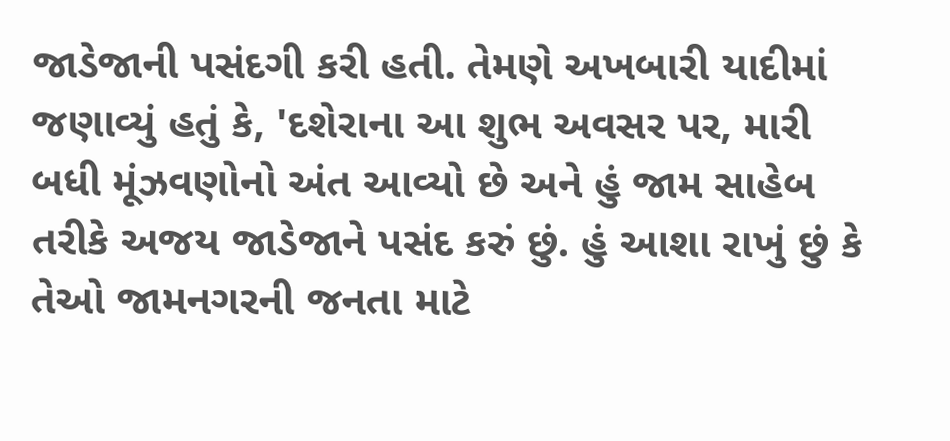જાડેજાની પસંદગી કરી હતી. તેમણે અખબારી યાદીમાં જણાવ્યું હતું કે, 'દશેરાના આ શુભ અવસર પર, મારી બધી મૂંઝવણોનો અંત આવ્યો છે અને હું જામ સાહેબ તરીકે અજય જાડેજાને પસંદ કરું છું. હું આશા રાખું છું કે તેઓ જામનગરની જનતા માટે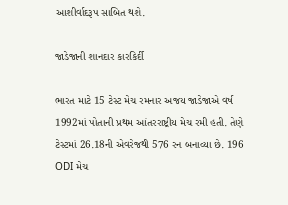આશીર્વાદરૂપ સાબિત થશે.

જાડેજાની શાનદાર કારકિર્દી

ભારત માટે 15 ટેસ્ટ મેચ રમનાર અજય જાડેજાએ વર્ષ 1992માં પોતાની પ્રથમ આંતરરાષ્ટ્રીય મેચ રમી હતી. તેણે ટેસ્ટમાં 26.18ની એવરેજથી 576 રન બનાવ્યા છે. 196 ODI મેચ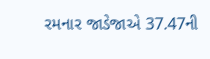રમનાર જાડેજાએ 37.47ની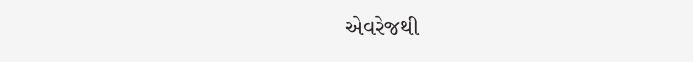એવરેજથી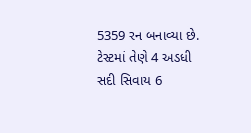5359 રન બનાવ્યા છે. ટેસ્ટમાં તેણે 4 અડધી સદી સિવાય 6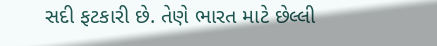સદી ફટકારી છે. તેણે ભારત માટે છેલ્લી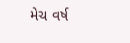મેચ વર્ષ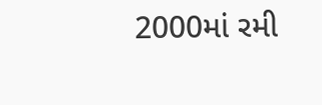2000માં રમી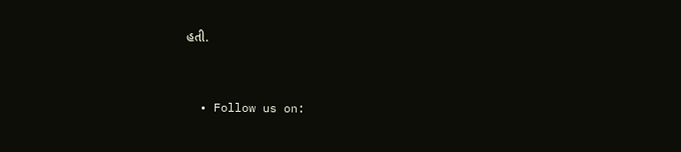હતી.


  • Follow us on: